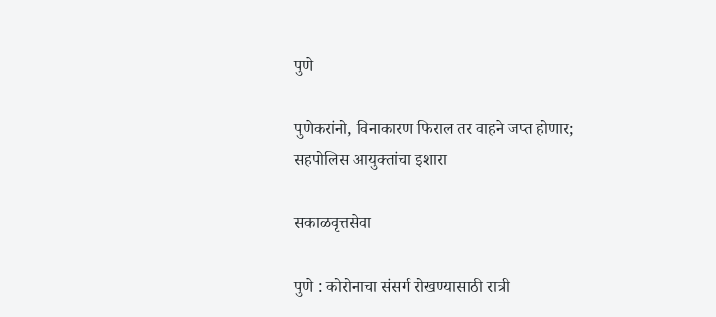पुणे

पुणेकरांनो, विनाकारण फिराल तर वाहने जप्त होणार; सहपोलिस आयुक्तांचा इशारा

सकाळवृत्तसेवा

पुणे : कोरोनाचा संसर्ग रोखण्यासाठी रात्री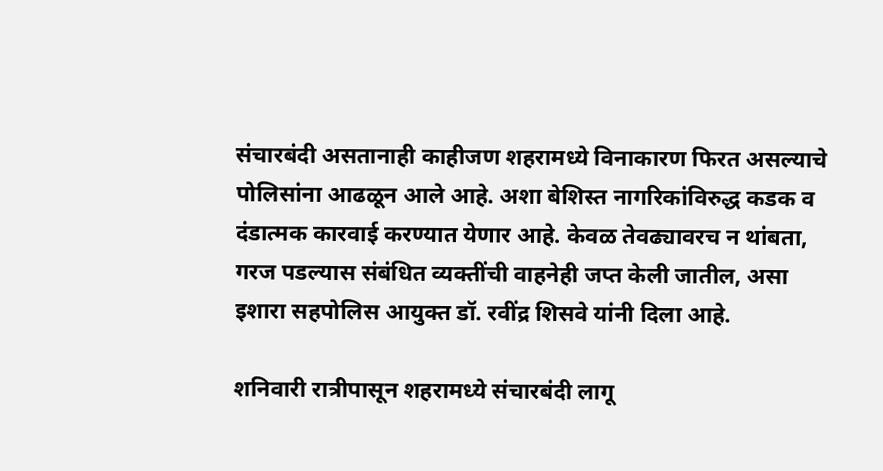संचारबंदी असतानाही काहीजण शहरामध्ये विनाकारण फिरत असल्याचे पोलिसांना आढळून आले आहे. अशा बेशिस्त नागरिकांविरुद्ध कडक व दंडात्मक कारवाई करण्यात येणार आहे. केवळ तेवढ्यावरच न थांबता, गरज पडल्यास संबंधित व्यक्तींची वाहनेही जप्त केली जातील, असा इशारा सहपोलिस आयुक्त डॉ. रवींद्र शिसवे यांनी दिला आहे.

शनिवारी रात्रीपासून शहरामध्ये संचारबंदी लागू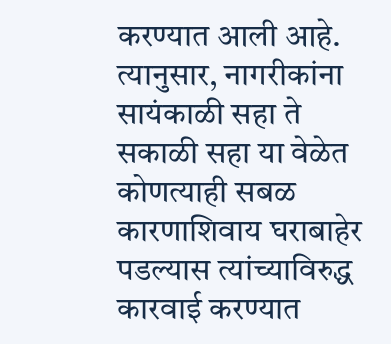करण्यात आली आहे. त्यानुसार, नागरीकांना सायंकाळी सहा ते सकाळी सहा या वेळेत कोणत्याही सबळ कारणाशिवाय घराबाहेर पडल्यास त्यांच्याविरुद्ध कारवाई करण्यात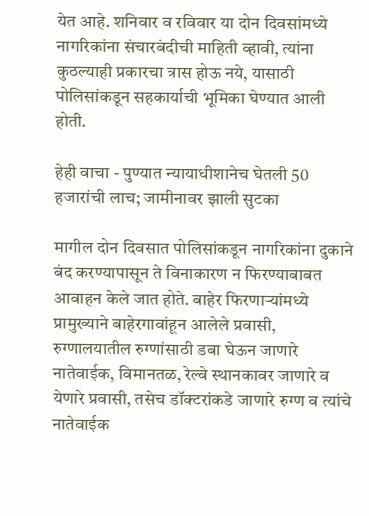येत आहे. शनिवार व रविवार या दोन दिवसांमध्ये नागरिकांना संचारबंदीची माहिती व्हावी, त्यांना कुठल्याही प्रकारचा त्रास होऊ नये, यासाठी पोलिसांकडून सहकार्याची भूमिका घेण्यात आली होती.

हेही वाचा - पुण्यात न्यायाधीशानेच घेतली 50 हजारांची लाच; जामीनावर झाली सुटका

मागील दोन दिवसात पोलिसांकडून नागरिकांना दुकाने बंद करण्यापासून ते विनाकारण न फिरण्याबाबत आवाहन केले जात होते. बाहेर फिरणाऱ्यांमध्ये प्रामुख्याने बाहेरगावांहून आलेले प्रवासी, रुग्णालयातील रुग्णांसाठी डबा घेऊन जाणारे नातेवाईक, विमानतळ, रेल्वे स्थानकावर जाणारे व येणारे प्रवासी, तसेच डॉक्‍टरांकडे जाणारे रुग्ण व त्यांचे नातेवाईक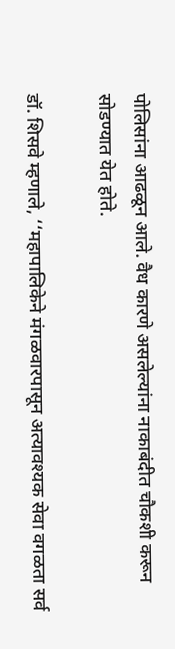पोलिसांना आढळून आले. वैध कारणे असलेल्यांना नाकाबंदीत चौकशी करून सोडण्यात येत होते.

डॉ. शिसवे म्हणाले, ‘‘महापालिकेने मंगळवारपासून अत्यावश्‍यक सेवा वगळता सर्व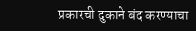प्रकारची दुकाने बंद करण्याचा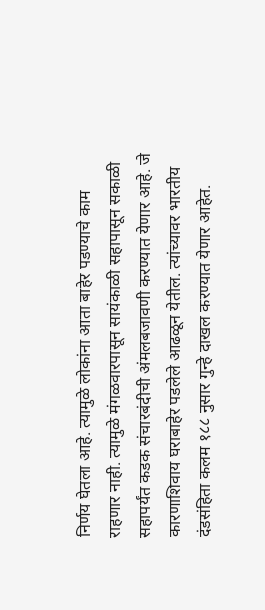निर्णय घेतला आहे. त्यामुळे लोकांना आता बाहेर पडण्याचे काम राहणार नाही. त्यामुळे मंगळवारपासून सायंकाळी सहापासून सकाळी सहापर्यंत कडक संचारबंदीची अंमलबजावणी करण्यात येणार आहे. जे कारणाशिवाय घराबाहेर पडलेले आढळून येतील. त्यांच्यावर भारतीय दंडसंहिता कलम १८८ नुसार गुन्हे दाखल करण्यात येणार आहेत.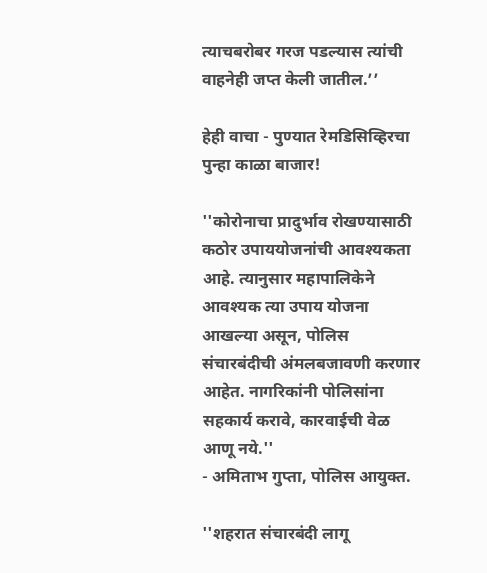त्याचबरोबर गरज पडल्यास त्यांची वाहनेही जप्त केली जातील.’’

हेही वाचा - पुण्यात रेमडिसिव्हिरचा पुन्हा काळा बाजार!

''कोरोनाचा प्रादुर्भाव रोखण्यासाठी कठोर उपाययोजनांची आवश्‍यकता आहे. त्यानुसार महापालिकेने आवश्‍यक त्या उपाय योजना आखल्या असून, पोलिस संचारबंदीची अंमलबजावणी करणार आहेत. नागरिकांनी पोलिसांना सहकार्य करावे, कारवाईची वेळ आणू नये.''
- अमिताभ गुप्ता, पोलिस आयुक्त.

''शहरात संचारबंदी लागू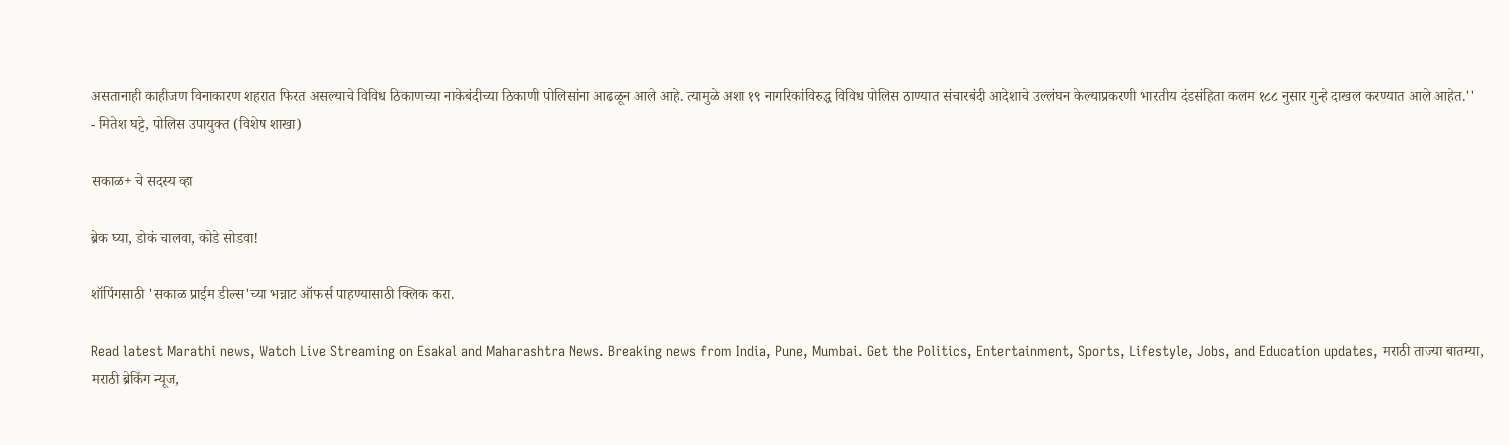असतानाही काहीजण विनाकारण शहरात फिरत असल्याचे विविध ठिकाणच्या नाकेबंदीच्या ठिकाणी पोलिसांना आढळून आले आहे. त्यामुळे अशा १९ नागरिकांविरुद्ध विविध पोलिस ठाण्यात संचारबंदी आदेशाचे उल्लंघन केल्याप्रकरणी भारतीय दंडसंहिता कलम १८८ नुसार गुन्हे दाखल करण्यात आले आहेत.''
- मितेश घट्टे, पोलिस उपायुक्त (विशेष शाखा)

सकाळ+ चे सदस्य व्हा

ब्रेक घ्या, डोकं चालवा, कोडे सोडवा!

शॉपिंगसाठी 'सकाळ प्राईम डील्स'च्या भन्नाट ऑफर्स पाहण्यासाठी क्लिक करा.

Read latest Marathi news, Watch Live Streaming on Esakal and Maharashtra News. Breaking news from India, Pune, Mumbai. Get the Politics, Entertainment, Sports, Lifestyle, Jobs, and Education updates, मराठी ताज्या बातम्या, मराठी ब्रेकिंग न्यूज,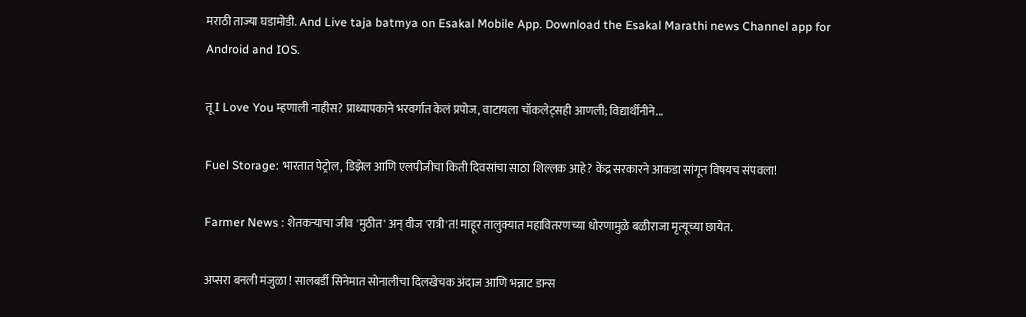मराठी ताज्या घडामोडी. And Live taja batmya on Esakal Mobile App. Download the Esakal Marathi news Channel app for Android and IOS.

तू I Love You म्हणाली नाहीस? प्राध्यापकाने भरवर्गात केलं प्रपोज, वाटायला चॉकलेट्सही आणली; विद्यार्थीनीने...

Fuel Storage: भारतात पेट्रोल, डिझेल आणि एलपीजीचा किती दिवसांचा साठा शिल्लक आहे? केंद्र सरकारने आकडा सांगून विषयच संपवला!

Farmer News : शेतकऱ्याचा जीव 'मुठीत' अन् वीज 'रात्री'त! माहूर तालुक्यात महावितरणच्या धोरणामुळे बळीराजा मृत्यूच्या छायेत.

अप्सरा बनली मंजुळा ! सालबर्डी सिनेमात सोनालीचा दिलखेचक अंदाज आणि भन्नाट डान्स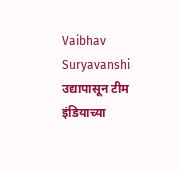Vaibhav Suryavanshi उद्यापासून टीम इंडियाच्या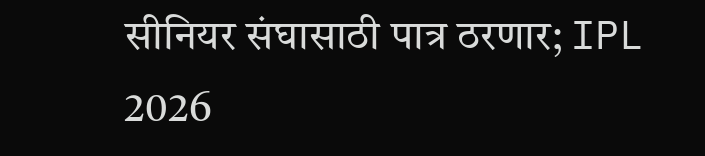सीनियर संघासाठी पात्र ठरणार; IPL 2026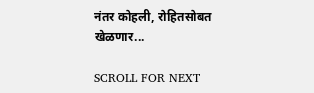नंतर कोहली, रोहितसोबत खेळणार...

SCROLL FOR NEXT